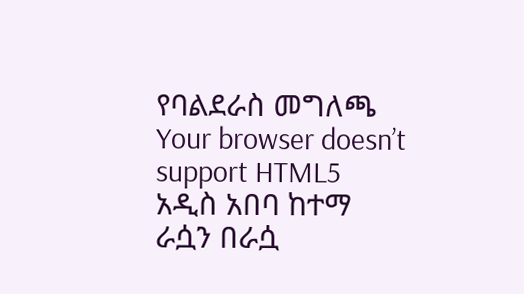የባልደራስ መግለጫ
Your browser doesn’t support HTML5
አዲስ አበባ ከተማ ራሷን በራሷ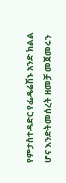የምታስተዳድር የፌዴሬሽኑ አንድ ክልል ሆና እንድትመሰረት ዘመቻ መጀመሩን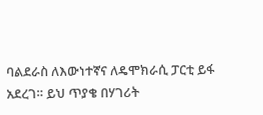ባልደራስ ለእውነተኛና ለዴሞክራሲ ፓርቲ ይፋ አደረገ። ይህ ጥያቄ በሃገሪት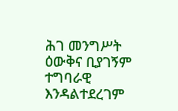ሕገ መንግሥት ዕውቅና ቢያገኝም ተግባራዊ እንዳልተደረገም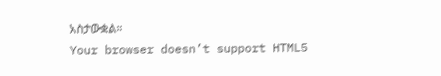አስታውቋል።
Your browser doesn’t support HTML5